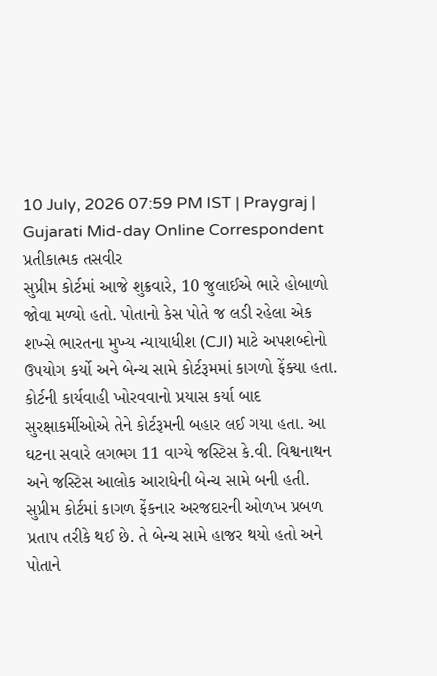10 July, 2026 07:59 PM IST | Praygraj | Gujarati Mid-day Online Correspondent
પ્રતીકાત્મક તસવીર
સુપ્રીમ કોર્ટમાં આજે શુક્રવારે, 10 જુલાઈએ ભારે હોબાળો જોવા મળ્યો હતો. પોતાનો કેસ પોતે જ લડી રહેલા એક શખ્સે ભારતના મુખ્ય ન્યાયાધીશ (CJI) માટે અપશબ્દોનો ઉપયોગ કર્યો અને બેન્ચ સામે કોર્ટરૂમમાં કાગળો ફેંક્યા હતા. કોર્ટની કાર્યવાહી ખોરવવાનો પ્રયાસ કર્યા બાદ સુરક્ષાકર્મીઓએ તેને કોર્ટરૂમની બહાર લઈ ગયા હતા. આ ઘટના સવારે લગભગ 11 વાગ્યે જસ્ટિસ કે.વી. વિશ્વનાથન અને જસ્ટિસ આલોક આરાધેની બેન્ચ સામે બની હતી.
સુપ્રીમ કોર્ટમાં કાગળ ફેંકનાર અરજદારની ઓળખ પ્રબળ પ્રતાપ તરીકે થઈ છે. તે બેન્ચ સામે હાજર થયો હતો અને પોતાને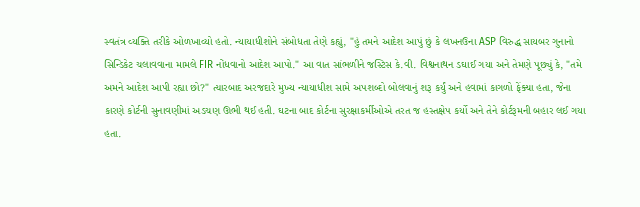સ્વતંત્ર વ્યક્તિ તરીકે ઓળખાવ્યો હતો. ન્યાયાધીશોને સંબોધતા તેણે કહ્યું, "હું તમને આદેશ આપું છું કે લખનઉના ASP વિરુદ્ધ સાયબર ગુનાનો સિન્ડિકેટ ચલાવવાના મામલે FIR નોંધવાનો આદેશ આપો." આ વાત સાંભળીને જસ્ટિસ કે.વી. વિશ્વનાથન ડઘાઈ ગયા અને તેમણે પૂછ્યું કે, "તમે અમને આદેશ આપી રહ્યા છો?" ત્યારબાદ અરજદારે મુખ્ય ન્યાયાધીશ સામે અપશબ્દો બોલવાનું શરૂ કર્યું અને હવામાં કાગળો ફેંક્યા હતા, જેના કારણે કોર્ટની સુનાવણીમાં અડચણ ઊભી થઈ હતી. ઘટના બાદ કોર્ટના સુરક્ષાકર્મીઓએ તરત જ હસ્તક્ષેપ કર્યો અને તેને કોર્ટરૂમની બહાર લઈ ગયા હતા.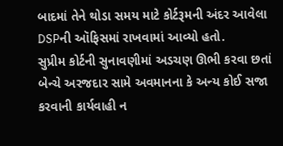બાદમાં તેને થોડા સમય માટે કોર્ટરૂમની અંદર આવેલા DSPની ઑફિસમાં રાખવામાં આવ્યો હતો.
સુપ્રીમ કોર્ટની સુનાવણીમાં અડચણ ઊભી કરવા છતાં બેન્ચે અરજદાર સામે અવમાનના કે અન્ય કોઈ સજા કરવાની કાર્યવાહી ન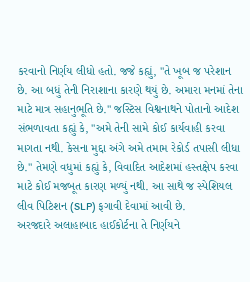કરવાનો નિર્ણય લીધો હતો. જજે કહ્યું, "તે ખૂબ જ પરેશાન છે. આ બધું તેની નિરાશાના કારણે થયું છે. અમારા મનમાં તેના માટે માત્ર સહાનુભૂતિ છે." જસ્ટિસ વિશ્વનાથને પોતાનો આદેશ સંભળાવતા કહ્યું કે, "અમે તેની સામે કોઈ કાર્યવાહી કરવા માગતા નથી. કેસના મુદ્દા અંગે અમે તમામ રેકોર્ડ તપાસી લીધા છે." તેમણે વધુમાં કહ્યું કે, વિવાદિત આદેશમાં હસ્તક્ષેપ કરવા માટે કોઈ મજબૂત કારણ મળ્યું નથી. આ સાથે જ સ્પેશિયલ લીવ પિટિશન (SLP) ફગાવી દેવામાં આવી છે.
અરજદારે અલાહાબાદ હાઈકોર્ટના તે નિર્ણયને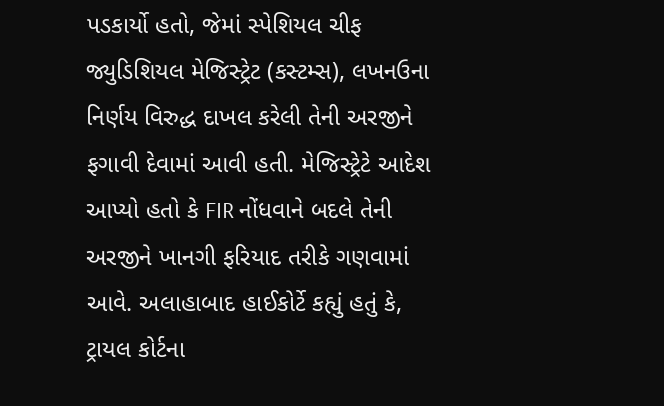પડકાર્યો હતો, જેમાં સ્પેશિયલ ચીફ જ્યુડિશિયલ મેજિસ્ટ્રેટ (કસ્ટમ્સ), લખનઉના નિર્ણય વિરુદ્ધ દાખલ કરેલી તેની અરજીને ફગાવી દેવામાં આવી હતી. મેજિસ્ટ્રેટે આદેશ આપ્યો હતો કે FIR નોંધવાને બદલે તેની અરજીને ખાનગી ફરિયાદ તરીકે ગણવામાં આવે. અલાહાબાદ હાઈકોર્ટે કહ્યું હતું કે, ટ્રાયલ કોર્ટના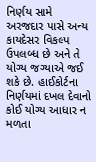નિર્ણય સામે અરજદાર પાસે અન્ય કાયદેસર વિકલ્પ ઉપલબ્ધ છે અને તે યોગ્ય જગ્યાએ જઈ શકે છે. હાઈકોર્ટના નિર્ણયમાં દખલ દેવાનો કોઈ યોગ્ય આધાર ન મળતા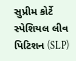સુપ્રીમ કોર્ટે સ્પેશિયલ લીવ પિટિશન (SLP)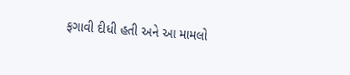ફગાવી દીધી હતી અને આ મામલો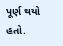પૂર્ણ થયો હતો.